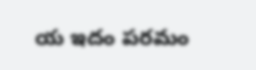య ఇదం పరమం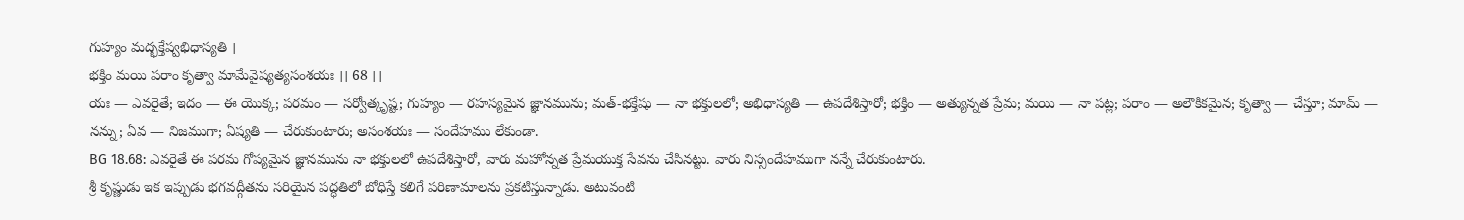గుహ్యం మద్భక్తేష్వభిధాస్యతి ।
భక్తిం మయి పరాం కృత్వా మామేవైష్యత్యసంశయః ।। 68 ।।
యః — ఎవరైతే; ఇదం — ఈ యొక్క; పరమం — సర్వోత్కృష్ట; గుహ్యం — రహస్యమైన జ్ఞానమును; మత్-భక్తేషు — నా భక్తులలో; అభిధాస్యతి — ఉపదేశిస్తారో; భక్తిం — అత్యున్నత ప్రేమ; మయి — నా పట్ల; పరాం — అలౌకికమైన; కృత్వా — చేస్తూ; మామ్ — నన్ను; ఏవ — నిజముగా; ఏష్యతి — చేరుకుంటారు; అసంశయః — సందేహము లేకుండా.
BG 18.68: ఎవరైతే ఈ పరమ గోప్యమైన జ్ఞానమును నా భక్తులలో ఉపదేశిస్తారో, వారు మహోన్నత ప్రేమయుక్త సేవను చేసినట్టు. వారు నిస్సందేహముగా నన్నే చేరుకుంటారు.
శ్రీ కృష్ణుడు ఇక ఇప్పుడు భగవద్గీతను సరియైన పద్ధతిలో బోధిస్తే కలిగే పరిణామాలను ప్రకటిస్తున్నాడు. అటువంటి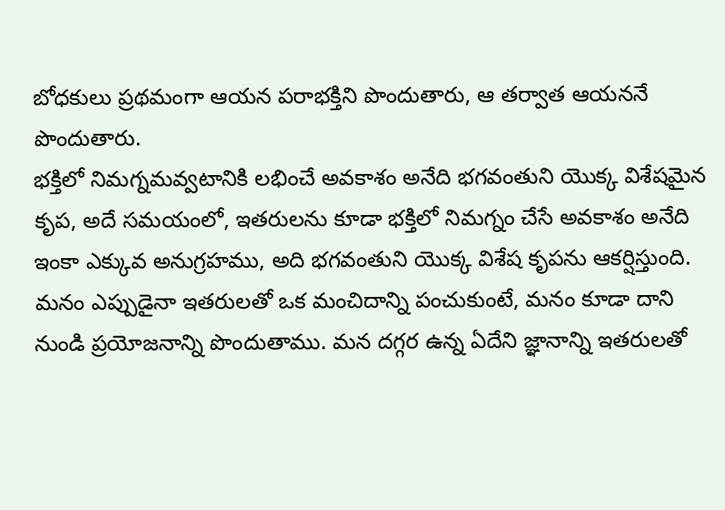బోధకులు ప్రథమంగా ఆయన పరాభక్తిని పొందుతారు, ఆ తర్వాత ఆయననే పొందుతారు.
భక్తిలో నిమగ్నమవ్వటానికి లభించే అవకాశం అనేది భగవంతుని యొక్క విశేషమైన కృప, అదే సమయంలో, ఇతరులను కూడా భక్తిలో నిమగ్నం చేసే అవకాశం అనేది ఇంకా ఎక్కువ అనుగ్రహము, అది భగవంతుని యొక్క విశేష కృపను ఆకర్షిస్తుంది. మనం ఎప్పుడైనా ఇతరులతో ఒక మంచిదాన్ని పంచుకుంటే, మనం కూడా దాని నుండి ప్రయోజనాన్ని పొందుతాము. మన దగ్గర ఉన్న ఏదేని జ్ఞానాన్ని ఇతరులతో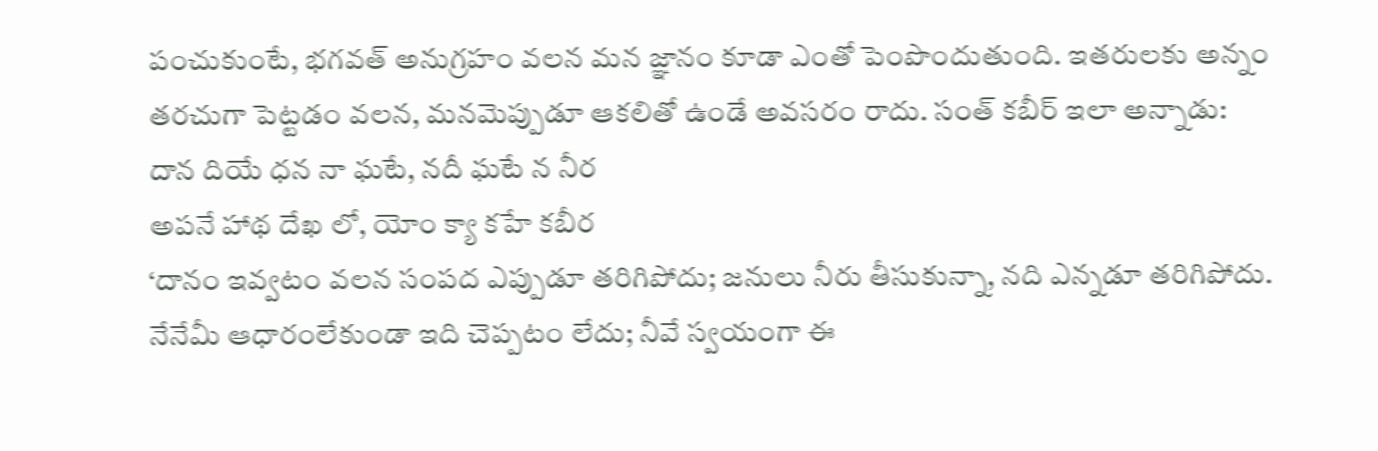పంచుకుంటే, భగవత్ అనుగ్రహం వలన మన జ్ఞానం కూడా ఎంతో పెంపొందుతుంది. ఇతరులకు అన్నం తరచుగా పెట్టడం వలన, మనమెప్పుడూ ఆకలితో ఉండే అవసరం రాదు. సంత్ కబీర్ ఇలా అన్నాడు:
దాన దియే ధన నా ఘటే, నదీ ఘటే న నీర
అపనే హాథ దేఖ లో, యోం క్యా కహే కబీర
‘దానం ఇవ్వటం వలన సంపద ఎప్పుడూ తరిగిపోదు; జనులు నీరు తీసుకున్నా, నది ఎన్నడూ తరిగిపోదు. నేనేమీ ఆధారంలేకుండా ఇది చెప్పటం లేదు; నీవే స్వయంగా ఈ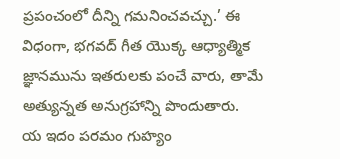ప్రపంచంలో దీన్ని గమనించవచ్చు.’ ఈ విధంగా, భగవద్ గీత యొక్క ఆధ్యాత్మిక జ్ఞానమును ఇతరులకు పంచే వారు, తామే అత్యున్నత అనుగ్రహాన్ని పొందుతారు.
య ఇదం పరమం గుహ్యం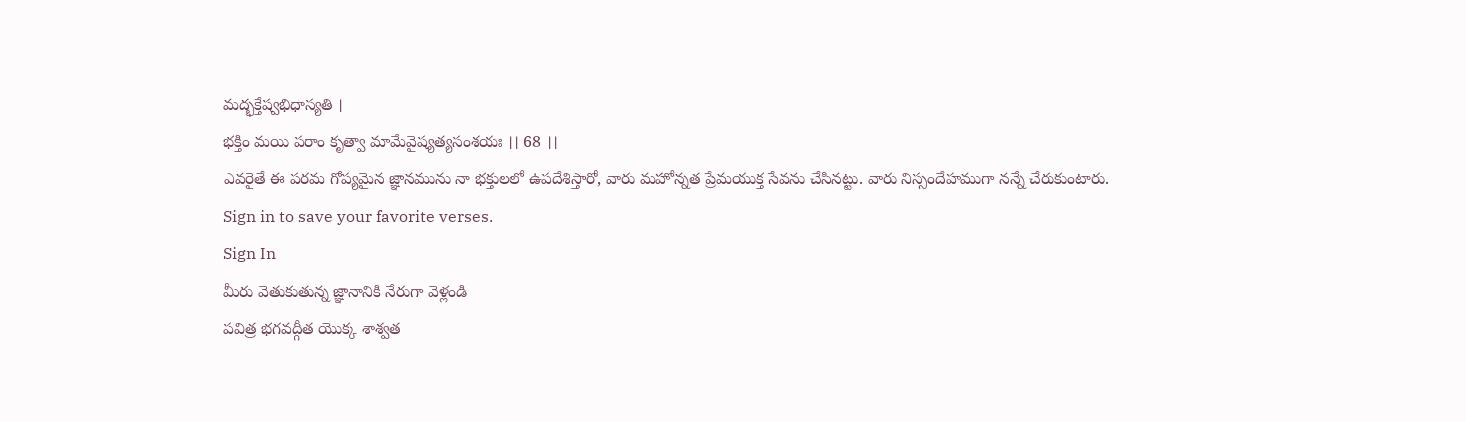మద్భక్తేష్వభిధాస్యతి ।
భక్తిం మయి పరాం కృత్వా మామేవైష్యత్యసంశయః ।। 68 ।।
ఎవరైతే ఈ పరమ గోప్యమైన జ్ఞానమును నా భక్తులలో ఉపదేశిస్తారో, వారు మహోన్నత ప్రేమయుక్త సేవను చేసినట్టు. వారు నిస్సందేహముగా నన్నే చేరుకుంటారు.
Sign in to save your favorite verses.
Sign In
మీరు వెతుకుతున్న జ్ఞానానికి నేరుగా వెళ్లండి
పవిత్ర భగవద్గీత యొక్క శాశ్వత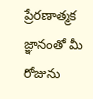ప్రేరణాత్మక జ్ఞానంతో మీ రోజును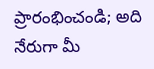ప్రారంభించండి; అది నేరుగా మీ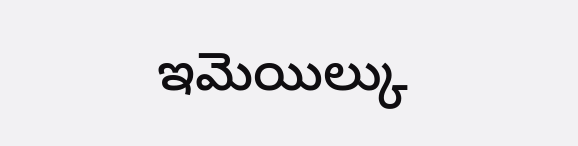ఇమెయిల్కు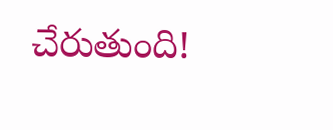చేరుతుంది!